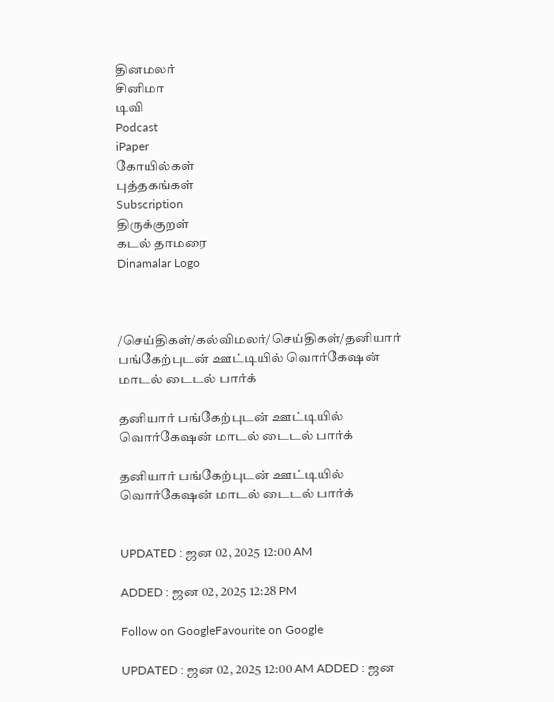தினமலர்
சினிமா
டிவி
Podcast
iPaper
கோயில்கள்
புத்தகங்கள்
Subscription
திருக்குறள்
கடல் தாமரை
Dinamalar Logo



/செய்திகள்/கல்விமலர்/செய்திகள்/தனியார் பங்கேற்புடன் ஊட்டியில் வொர்கேஷன் மாடல் டைடல் பார்க்

தனியார் பங்கேற்புடன் ஊட்டியில் வொர்கேஷன் மாடல் டைடல் பார்க்

தனியார் பங்கேற்புடன் ஊட்டியில் வொர்கேஷன் மாடல் டைடல் பார்க்


UPDATED : ஜன 02, 2025 12:00 AM

ADDED : ஜன 02, 2025 12:28 PM

Follow on GoogleFavourite on Google

UPDATED : ஜன 02, 2025 12:00 AM ADDED : ஜன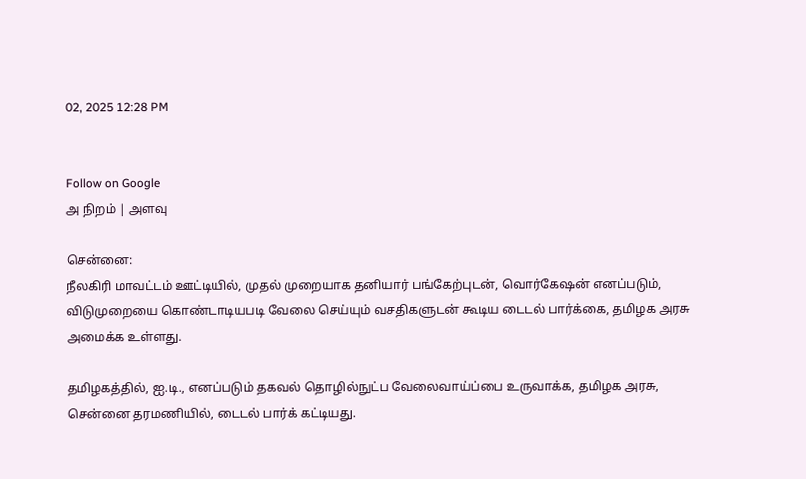02, 2025 12:28 PM


Follow on Google
அ நிறம் | அளவு

சென்னை:
நீலகிரி மாவட்டம் ஊட்டியில், முதல் முறையாக தனியார் பங்கேற்புடன், வொர்கேஷன் எனப்படும், விடுமுறையை கொண்டாடியபடி வேலை செய்யும் வசதிகளுடன் கூடிய டைடல் பார்க்கை, தமிழக அரசு அமைக்க உள்ளது.

தமிழகத்தில், ஐ.டி., எனப்படும் தகவல் தொழில்நுட்ப வேலைவாய்ப்பை உருவாக்க, தமிழக அரசு, சென்னை தரமணியில், டைடல் பார்க் கட்டியது.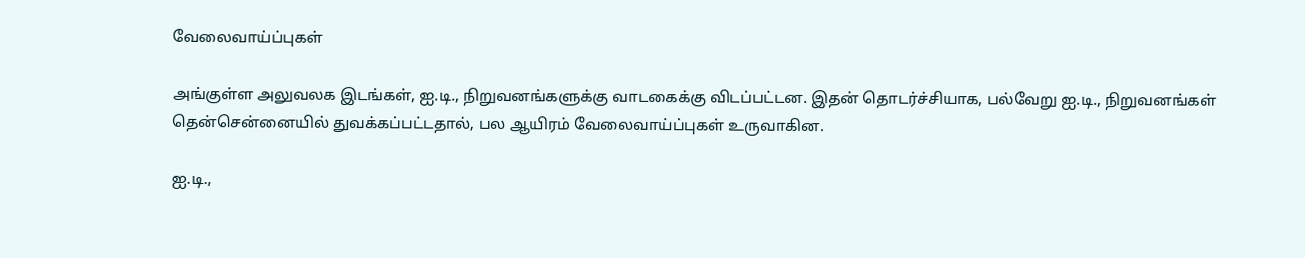வேலைவாய்ப்புகள்

அங்குள்ள அலுவலக இடங்கள், ஐ.டி., நிறுவனங்களுக்கு வாடகைக்கு விடப்பட்டன. இதன் தொடர்ச்சியாக, பல்வேறு ஐ.டி., நிறுவனங்கள் தென்சென்னையில் துவக்கப்பட்டதால், பல ஆயிரம் வேலைவாய்ப்புகள் உருவாகின.

ஐ.டி.,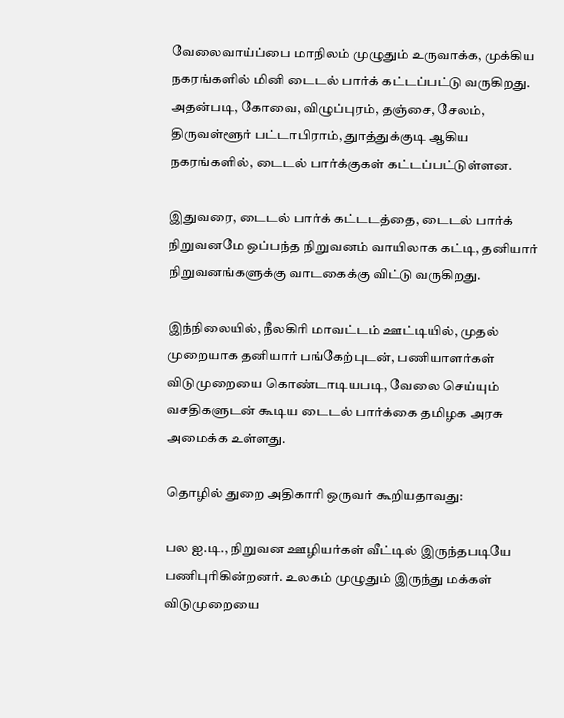வேலைவாய்ப்பை மாநிலம் முழுதும் உருவாக்க, முக்கிய நகரங்களில் மினி டைடல் பார்க் கட்டப்பட்டு வருகிறது. அதன்படி, கோவை, விழுப்புரம், தஞ்சை, சேலம், திருவள்ளூர் பட்டாபிராம், துாத்துக்குடி ஆகிய நகரங்களில், டைடல் பார்க்குகள் கட்டப்பட்டுள்ளன.

இதுவரை, டைடல் பார்க் கட்டடத்தை, டைடல் பார்க் நிறுவனமே ஒப்பந்த நிறுவனம் வாயிலாக கட்டி, தனியார் நிறுவனங்களுக்கு வாடகைக்கு விட்டு வருகிறது.

இந்நிலையில், நீலகிரி மாவட்டம் ஊட்டியில், முதல் முறையாக தனியார் பங்கேற்புடன், பணியாளர்கள் விடுமுறையை கொண்டாடியபடி, வேலை செய்யும் வசதிகளுடன் கூடிய டைடல் பார்க்கை தமிழக அரசு அமைக்க உள்ளது.

தொழில் துறை அதிகாரி ஒருவர் கூறியதாவது:

பல ஐ.டி., நிறுவன ஊழியர்கள் வீட்டில் இருந்தபடியே பணிபுரிகின்றனர். உலகம் முழுதும் இருந்து மக்கள் விடுமுறையை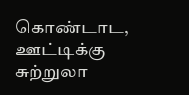கொண்டாட, ஊட்டிக்கு சுற்றுலா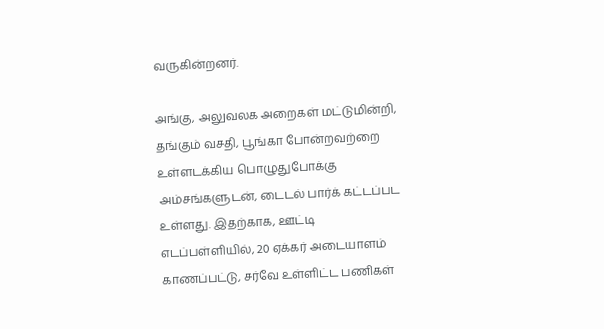வருகின்றனர்.

அங்கு, அலுவலக அறைகள் மட்டுமின்றி, தங்கும் வசதி, பூங்கா போன்றவற்றை உள்ளடக்கிய பொழுதுபோக்கு அம்சங்களுடன், டைடல் பார்க் கட்டப்பட உள்ளது. இதற்காக, ஊட்டி எடப்பள்ளியில், 20 ஏக்கர் அடையாளம் காணப்பட்டு, சர்வே உள்ளிட்ட பணிகள்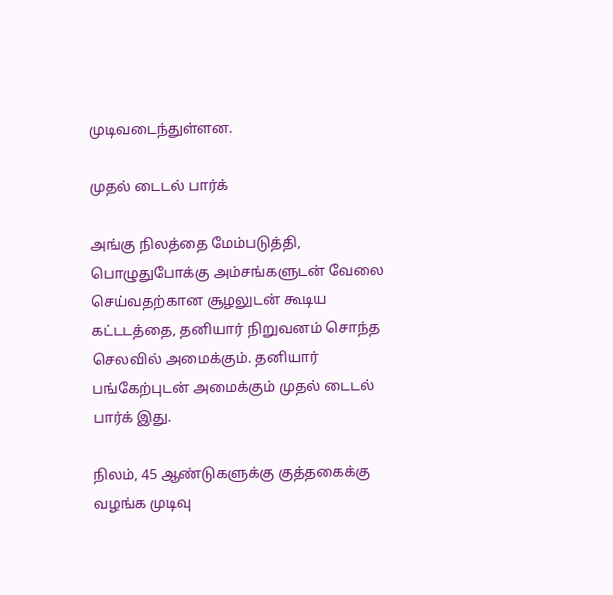முடிவடைந்துள்ளன.

முதல் டைடல் பார்க்

அங்கு நிலத்தை மேம்படுத்தி, பொழுதுபோக்கு அம்சங்களுடன் வேலை செய்வதற்கான சூழலுடன் கூடிய கட்டடத்தை, தனியார் நிறுவனம் சொந்த செலவில் அமைக்கும். தனியார் பங்கேற்புடன் அமைக்கும் முதல் டைடல் பார்க் இது.

நிலம், 45 ஆண்டுகளுக்கு குத்தகைக்கு வழங்க முடிவு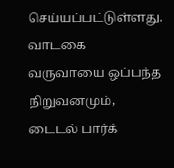செய்யப்பட்டுள்ளது. வாடகை வருவாயை ஒப்பந்த நிறுவனமும், டைடல் பார்க்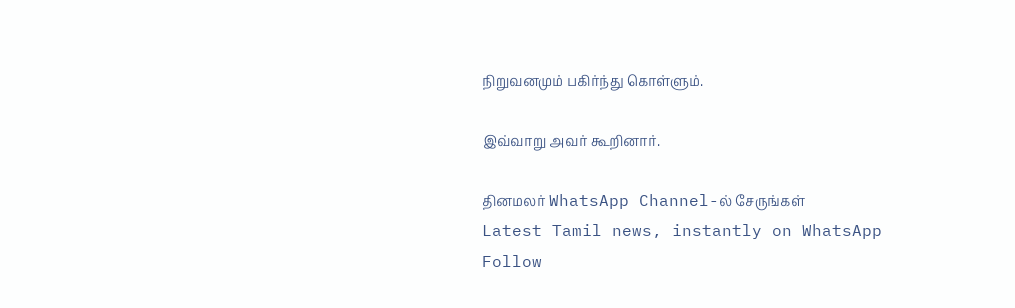நிறுவனமும் பகிர்ந்து கொள்ளும்.

இவ்வாறு அவர் கூறினார்.

தினமலர் WhatsApp Channel-ல் சேருங்கள்
Latest Tamil news, instantly on WhatsApp
Follow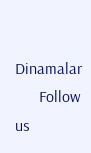Dinamalar
      Follow us